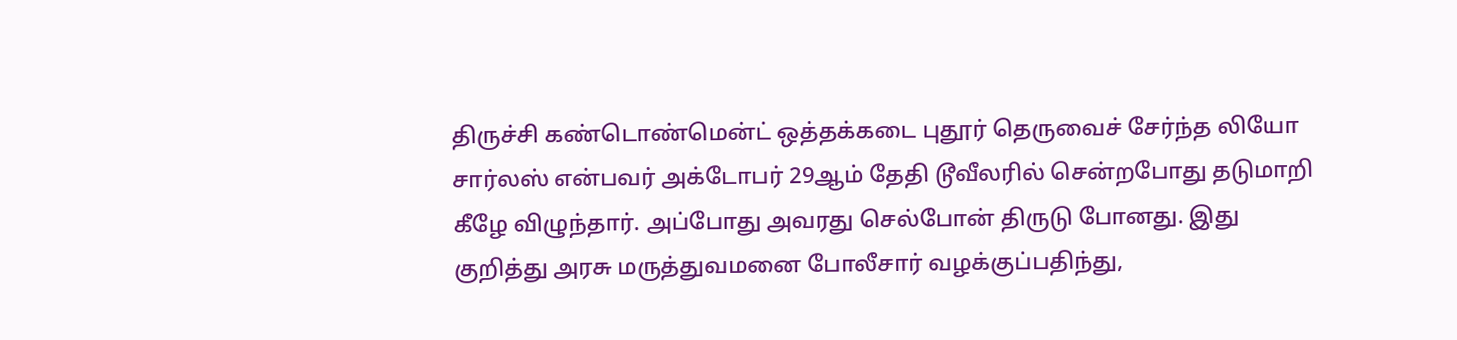திருச்சி கண்டொண்மென்ட் ஒத்தக்கடை புதூர் தெருவைச் சேர்ந்த லியோ சார்லஸ் என்பவர் அக்டோபர் 29ஆம் தேதி டூவீலரில் சென்றபோது தடுமாறி கீழே விழுந்தார். அப்போது அவரது செல்போன் திருடு போனது. இது குறித்து அரசு மருத்துவமனை போலீசார் வழக்குப்பதிந்து,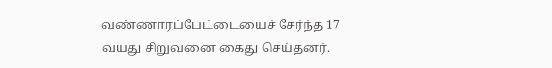வண்ணாரப்பேட்டையைச் சேர்ந்த 17 வயது சிறுவனை கைது செய்தனர்.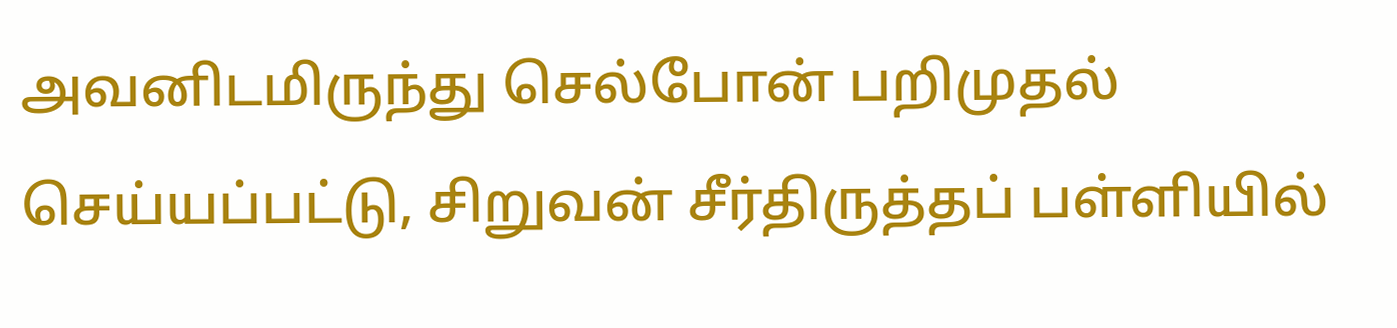அவனிடமிருந்து செல்போன் பறிமுதல் செய்யப்பட்டு, சிறுவன் சீர்திருத்தப் பள்ளியில்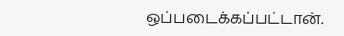ஒப்படைக்கப்பட்டான்.